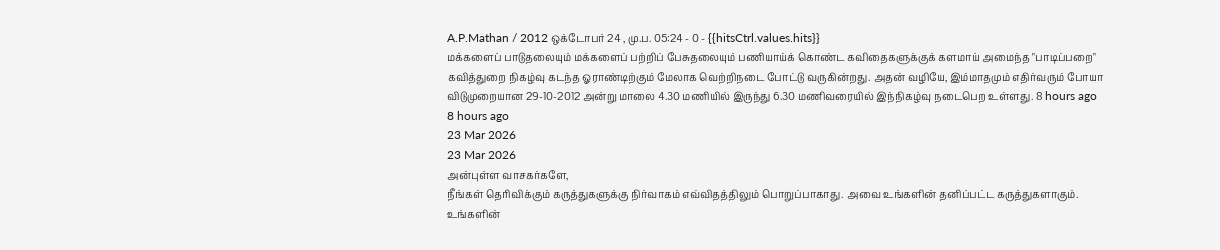A.P.Mathan / 2012 ஒக்டோபர் 24 , மு.ப. 05:24 - 0 - {{hitsCtrl.values.hits}}
மக்களைப் பாடுதலையும் மக்களைப் பற்றிப் பேசுதலையும் பணியாய்க் கொண்ட கவிதைகளுக்குக் களமாய் அமைந்த "பாடிப்பறை" கவித்துறை நிகழ்வு கடந்த ஓராண்டிற்கும் மேலாக வெற்றிநடை போட்டு வருகின்றது. அதன் வழியே, இம்மாதமும் எதிர்வரும் போயா விடுமுறையான 29-10-2012 அன்று மாலை 4.30 மணியில் இருந்து 6.30 மணிவரையில் இந்நிகழ்வு நடைபெற உள்ளது. 8 hours ago
8 hours ago
23 Mar 2026
23 Mar 2026
அன்புள்ள வாசகர்களே,
நீங்கள் தெரிவிக்கும் கருத்துகளுக்கு நிர்வாகம் எவ்விதத்திலும் பொறுப்பாகாது. அவை உங்களின் தனிப்பட்ட கருத்துகளாகும். உங்களின்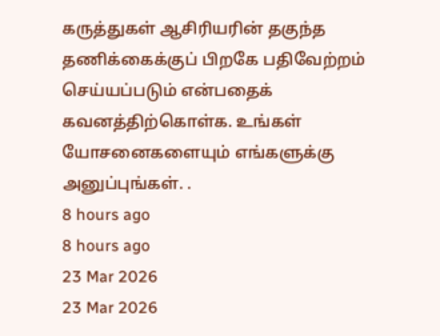கருத்துகள் ஆசிரியரின் தகுந்த தணிக்கைக்குப் பிறகே பதிவேற்றம் செய்யப்படும் என்பதைக் கவனத்திற்கொள்க. உங்கள் யோசனைகளையும் எங்களுக்கு அனுப்புங்கள். .
8 hours ago
8 hours ago
23 Mar 2026
23 Mar 2026